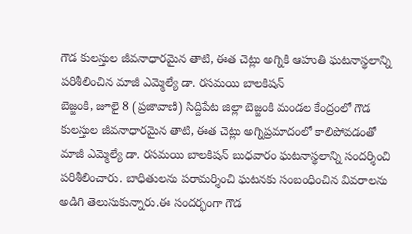గౌడ కులస్తుల జీవనాధారమైన తాటి, ఈత చెట్లు అగ్నికి ఆహుతి ఘటనాస్థలాన్ని పరిశీలించిన మాజీ ఎమ్మెల్యే డా. రసమయి బాలకిషన్
బెజ్జంకి, జూలై 8 (ప్రజావాణి) సిద్దిపేట జిల్లా బెజ్జంకి మండల కేంద్రంలో గౌడ కులస్తుల జీవనాధారమైన తాటి, ఈత చెట్లు అగ్నిప్రమాదంలో కాలిపోవడంతో మాజీ ఎమ్మెల్యే డా. రసమయి బాలకిషన్ బుధవారం ఘటనాస్థలాన్ని సందర్శించి పరిశీలించారు. బాధితులను పరామర్శించి ఘటనకు సంబంధించిన వివరాలను అడిగి తెలుసుకున్నారు.ఈ సందర్భంగా గౌడ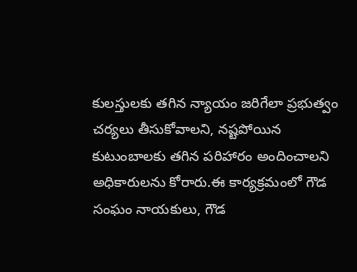కులస్తులకు తగిన న్యాయం జరిగేలా ప్రభుత్వం చర్యలు తీసుకోవాలని, నష్టపోయిన కుటుంబాలకు తగిన పరిహారం అందించాలని అధికారులను కోరారు.ఈ కార్యక్రమంలో గౌడ సంఘం నాయకులు, గౌడ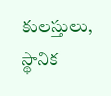కులస్తులు, స్థానిక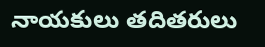నాయకులు తదితరులు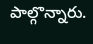పాల్గొన్నారు.